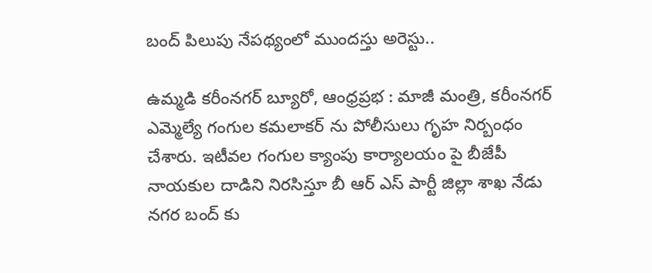బంద్ పిలుపు నేపథ్యంలో ముందస్తు అరెస్టు..

ఉమ్మడి కరీంనగర్ బ్యూరో, ఆంధ్రప్రభ : మాజీ మంత్రి, కరీంనగర్ ఎమ్మెల్యే గంగుల కమలాకర్ ను పోలీసులు గృహ నిర్బంధం చేశారు. ఇటీవల గంగుల క్యాంపు కార్యాలయం పై బీజేపీ నాయకుల దాడిని నిరసిస్తూ బీ ఆర్ ఎస్ పార్టీ జిల్లా శాఖ నేడు నగర బంద్ కు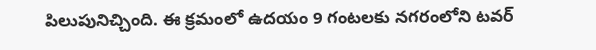పిలుపునిచ్చింది. ఈ క్రమంలో ఉదయం 9 గంటలకు నగరంలోని టవర్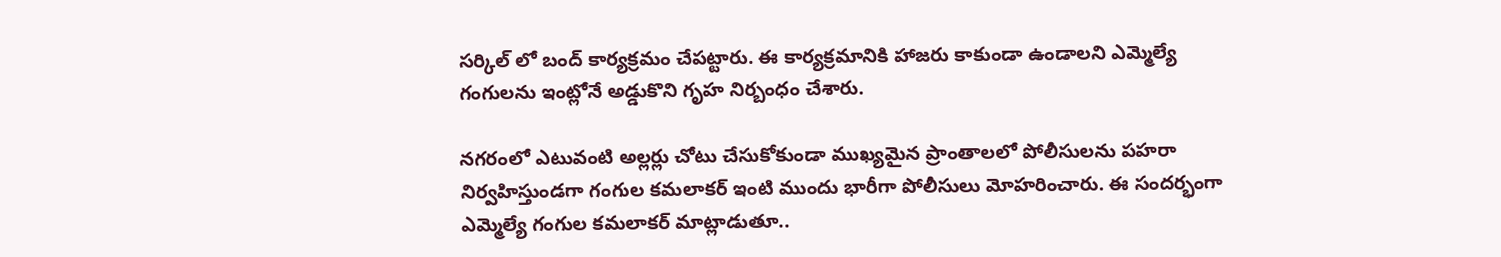సర్కిల్ లో బంద్ కార్యక్రమం చేపట్టారు. ఈ కార్యక్రమానికి హాజరు కాకుండా ఉండాలని ఎమ్మెల్యే గంగులను ఇంట్లోనే అడ్డుకొని గృహ నిర్బంధం చేశారు.

నగరంలో ఎటువంటి అల్లర్లు చోటు చేసుకోకుండా ముఖ్యమైన ప్రాంతాలలో పోలీసులను పహరా నిర్వహిస్తుండగా గంగుల కమలాకర్ ఇంటి ముందు భారీగా పోలీసులు మోహరించారు. ఈ సందర్భంగా ఎమ్మెల్యే గంగుల కమలాకర్ మాట్లాడుతూ..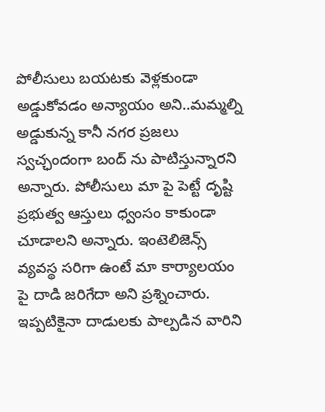పోలీసులు బయటకు వెళ్లకుండా అడ్డుకోవడం అన్యాయం అని..మమ్మల్ని అడ్డుకున్న కానీ నగర ప్రజలు స్వచ్ఛందంగా బంద్ ను పాటిస్తున్నారని అన్నారు. పోలీసులు మా పై పెట్టే దృష్టి ప్రభుత్వ ఆస్తులు ధ్వంసం కాకుండా చూడాలని అన్నారు. ఇంటెలిజెన్స్ వ్యవస్థ సరిగా ఉంటే మా కార్యాలయం పై దాడి జరిగేదా అని ప్రశ్నించారు. ఇప్పటికైనా దాడులకు పాల్పడిన వారిని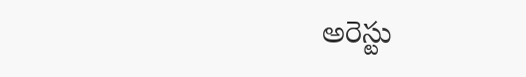అరెస్టు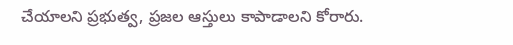చేయాలని ప్రభుత్వ, ప్రజల ఆస్తులు కాపాడాలని కోరారు.